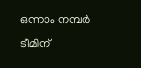ഒന്നാം നമ്പര്‍ ടീമിന്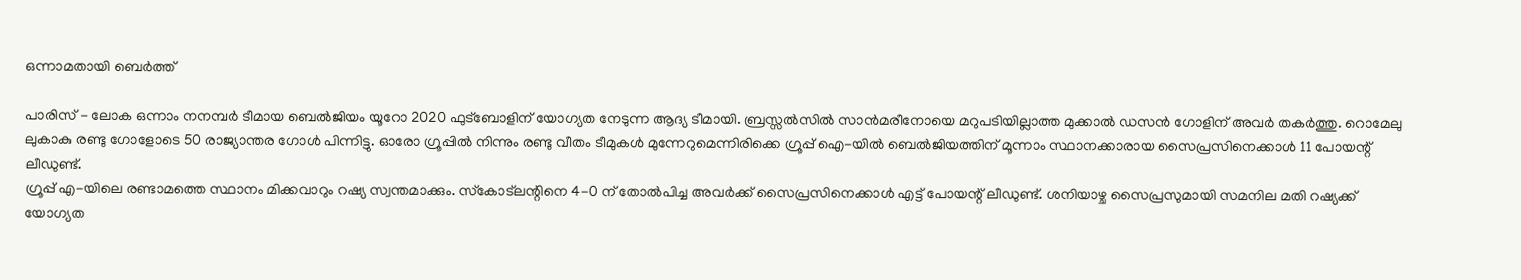ഒന്നാമതായി ബെര്‍ത്ത്

പാരിസ് - ലോക ഒന്നാം നനമ്പര്‍ ടീമായ ബെല്‍ജിയം യൂറോ 2020 ഫുട്‌ബോളിന് യോഗ്യത നേടുന്ന ആദ്യ ടീമായി. ബ്രസ്സല്‍സില്‍ സാന്‍മരീനോയെ മറുപടിയില്ലാത്ത മുക്കാല്‍ ഡസന്‍ ഗോളിന് അവര്‍ തകര്‍ത്തു. റൊമേലു ലുകാകു രണ്ടു ഗോളോടെ 50 രാജ്യാന്തര ഗോള്‍ പിന്നിട്ടു. ഓരോ ഗ്രൂപ്പില്‍ നിന്നും രണ്ടു വീതം ടീമുകള്‍ മുന്നേറുമെന്നിരിക്കെ ഗ്രൂപ്പ് ഐ-യില്‍ ബെല്‍ജിയത്തിന് മൂന്നാം സ്ഥാനക്കാരായ സൈപ്രസിനെക്കാള്‍ 11 പോയന്റ് ലീഡുണ്ട്.
ഗ്രൂപ്പ് എ-യിലെ രണ്ടാമത്തെ സ്ഥാനം മിക്കവാറും റഷ്യ സ്വന്തമാക്കും. സ്‌കോട്‌ലന്റിനെ 4-0 ന് തോല്‍പിച്ച അവര്‍ക്ക് സൈപ്രസിനെക്കാള്‍ എട്ട് പോയന്റ് ലീഡുണ്ട്. ശനിയാഴ്ച സൈപ്രസുമായി സമനില മതി റഷ്യക്ക് യോഗ്യത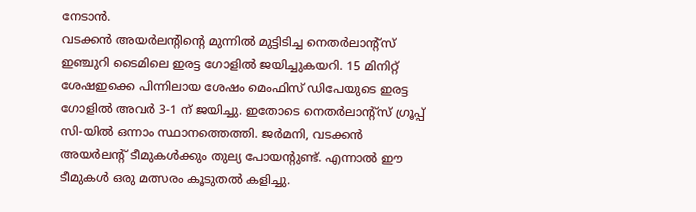നേടാന്‍.
വടക്കന്‍ അയര്‍ലന്റിന്റെ മുന്നില്‍ മുട്ടിടിച്ച നെതര്‍ലാന്റ്‌സ് ഇഞ്ചുറി ടൈമിലെ ഇരട്ട ഗോളില്‍ ജയിച്ചുകയറി. 15 മിനിറ്റ് ശേഷഇക്കെ പിന്നിലായ ശേഷം മെംഫിസ് ഡിപേയുടെ ഇരട്ട ഗോളില്‍ അവര്‍ 3-1 ന് ജയിച്ചു. ഇതോടെ നെതര്‍ലാന്റ്‌സ് ഗ്രൂപ്പ് സി-യില്‍ ഒന്നാം സ്ഥാനത്തെത്തി. ജര്‍മനി, വടക്കന്‍ അയര്‍ലന്റ് ടീമുകള്‍ക്കും തുല്യ പോയന്റുണ്ട്. എന്നാല്‍ ഈ ടീമുകള്‍ ഒരു മത്സരം കൂടുതല്‍ കളിച്ചു.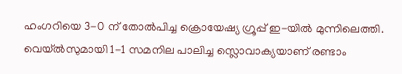ഹംഗറിയെ 3-0 ന് തോല്‍പിച്ച ക്രൊയേഷ്യ ഗ്രൂപ്പ് ഇ-യില്‍ മുന്നിലെത്തി. വെയ്ല്‍സുമായി 1-1 സമനില പാലിച്ച സ്ലൊവാക്യയാണ് രണ്ടാം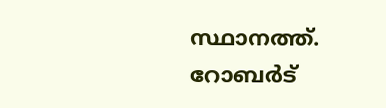സ്ഥാനത്ത്. റോബര്‍ട്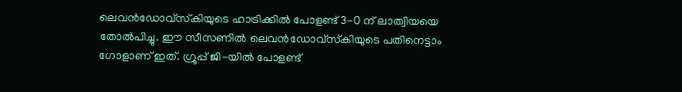ലെവന്‍ഡോവ്‌സ്‌കിയുടെ ഹാട്രിക്കില്‍ പോളണ്ട് 3-0 ന് ലാത്വിയയെ തോല്‍പിച്ചു. ഈ സീസണില്‍ ലെവന്‍ഡോവ്‌സ്‌കിയുടെ പതിനെട്ടാം ഗോളാണ് ഇത്. ഗ്രൂപ്പ് ജി-യില്‍ പോളണ്ട്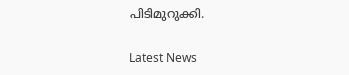പിടിമുറുക്കി.

Latest News